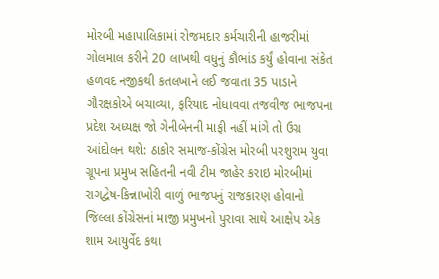મોરબી મહાપાલિકામાં રોજમદાર કર્મચારીની હાજરીમાં ગોલમાલ કરીને 20 લાખથી વધુનું કૌભાંડ કર્યું હોવાના સંકેત હળવદ નજીકથી કતલખાને લઈ જવાતા 35 પાડાને ગૌરક્ષકોએ બચાવ્યા, ફરિયાદ નોધાવવા તજવીજ ભાજપના પ્રદેશ અધ્યક્ષ જો ગેનીબેનની માફી નહીં માંગે તો ઉગ્ર આંદોલન થશે: ઠાકોર સમાજ-કોંગ્રેસ મોરબી પરશુરામ યુવા ગ્રૂપના પ્રમુખ સહિતની નવી ટીમ જાહેર કરાઇ મોરબીમાં રાગદ્વેષ-કિન્નાખોરી વાળું ભાજપનું રાજકારણ હોવાનો જિલ્લા કોંગ્રેસનાં માજી પ્રમુખનો પુરાવા સાથે આક્ષેપ એક શામ આયુર્વેદ કથા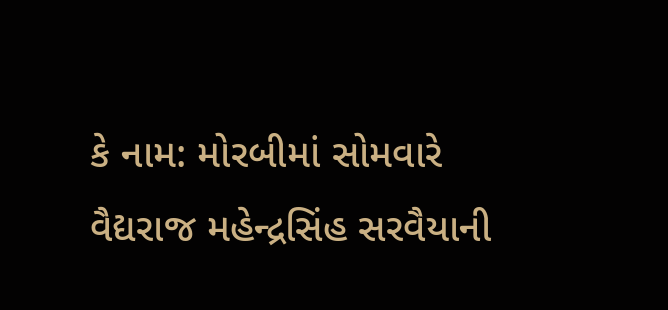કે નામ: મોરબીમાં સોમવારે વૈદ્યરાજ મહેન્દ્રસિંહ સરવૈયાની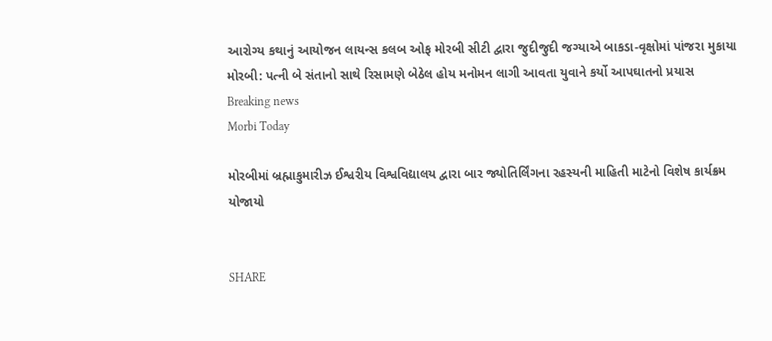આરોગ્ય કથાનું આયોજન લાયન્સ કલબ ઓફ મોરબી સીટી દ્વારા જુદીજુદી જગ્યાએ બાકડા-વૃક્ષોમાં પાંજરા મુકાયા મોરબી: પત્ની બે સંતાનો સાથે રિસામણે બેઠેલ હોય મનોમન લાગી આવતા યુવાને કર્યો આપઘાતનો પ્રયાસ
Breaking news
Morbi Today

મોરબીમાં બ્રહ્માકુમારીઝ ઈશ્વરીય વિશ્વવિદ્યાલય દ્વારા બાર જ્યોતિર્લિંગના રહસ્યની માહિતી માટેનો વિશેષ કાર્યક્રમ યોજાયો


SHARE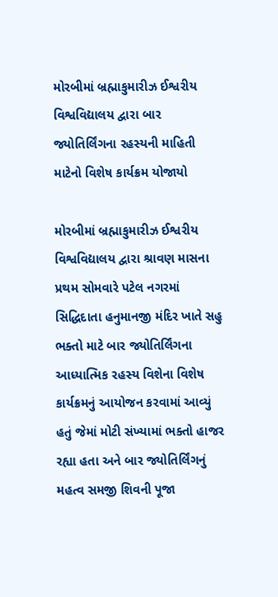મોરબીમાં બ્રહ્માકુમારીઝ ઈશ્વરીય વિશ્વવિદ્યાલય દ્વારા બાર જ્યોતિર્લિંગના રહસ્યની માહિતી માટેનો વિશેષ કાર્યક્રમ યોજાયો

મોરબીમાં બ્રહ્માકુમારીઝ ઈશ્વરીય વિશ્વવિદ્યાલય દ્વારા શ્રાવણ માસના પ્રથમ સોમવારે પટેલ નગરમાં સિદ્ધિદાતા હનુમાનજી મંદિર ખાતે સહુ ભક્તો માટે બાર જ્યોતિર્લિંગના આધ્યાત્મિક રહસ્ય વિશેના વિશેષ કાર્યક્રમનું આયોજન કરવામાં આવ્યું હતું જેમાં મોટી સંખ્યામાં ભક્તો હાજર રહ્યા હતા અને બાર જ્યોતિર્લિંગનું મહત્વ સમજી શિવની પૂજા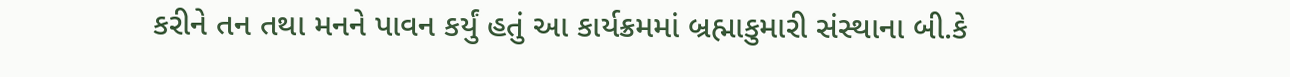કરીને તન તથા મનને પાવન કર્યું હતું આ કાર્યક્રમમાં બ્રહ્માકુમારી સંસ્થાના બી.કે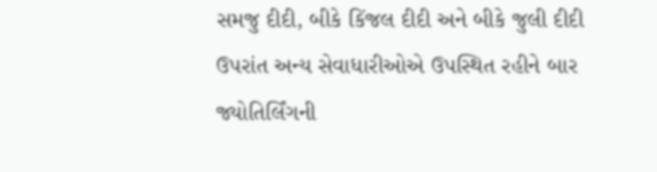સમજુ દીદી, બીકે કિંજલ દીદી અને બીકે જુલી દીદી ઉપરાંત અન્ય સેવાધારીઓએ ઉપસ્થિત રહીને બાર જ્યોતિર્લિંગની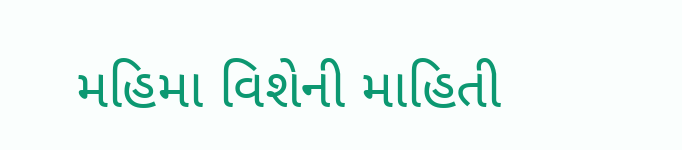મહિમા વિશેની માહિતી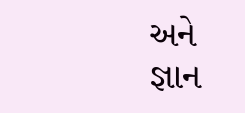અને જ્ઞાન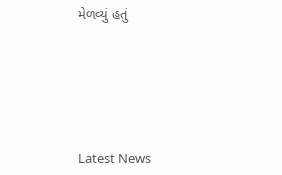મેળવ્યું હતું






Latest News